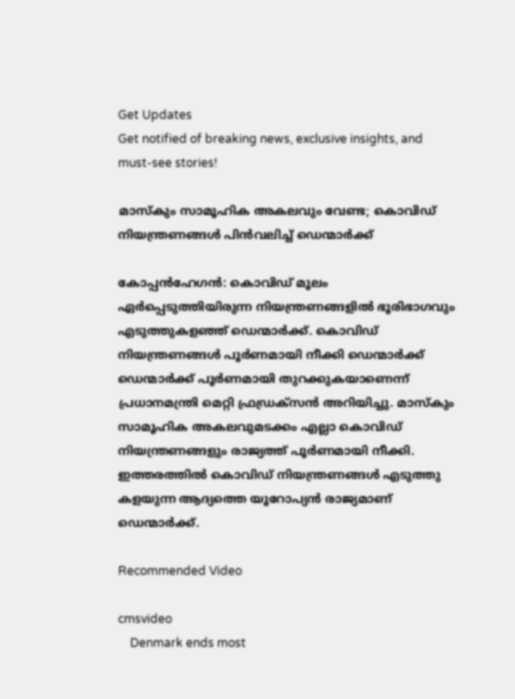Get Updates
Get notified of breaking news, exclusive insights, and must-see stories!

മാസ്‌കും സാമൂഹിക അകലവും വേണ്ട; കൊവിഡ് നിയന്ത്രണങ്ങള്‍ പിന്‍വലിച്ച് ഡെന്മാര്‍ക്ക്

കോപ്പന്‍ഹേഗന്‍: കൊവിഡ് മൂലം ഏര്‍പ്പെടുത്തിയിരുന്ന നിയന്ത്രണങ്ങളില്‍ ഭൂരിഭാഗവും എടുത്തുകളഞ്ഞ് ഡെന്മാര്‍ക്ക്. കൊവിഡ് നിയന്ത്രണങ്ങള്‍ പൂര്‍ണമായി നീക്കി ഡെന്മാര്‍ക്ക് ഡെന്മാര്‍ക്ക് പൂര്‍ണമായി തുറക്കുകയാണെന്ന് പ്രധാനമന്ത്രി മെറ്റി ഫ്രഡ്രക്സന്‍ അറിയിച്ചു. മാസ്‌കും സാമൂഹിക അകലവുമടക്കം എല്ലാ കൊവിഡ് നിയന്ത്രണങ്ങളും രാജ്യത്ത് പൂര്‍ണമായി നീക്കി. ഇത്തരത്തില്‍ കൊവിഡ് നിയന്ത്രണങ്ങള്‍ എടുത്തു കളയുന്ന ആദ്യത്തെ യൂറോപ്യന്‍ രാജ്യമാണ് ഡെന്മാര്‍ക്ക്.

Recommended Video

cmsvideo
    Denmark ends most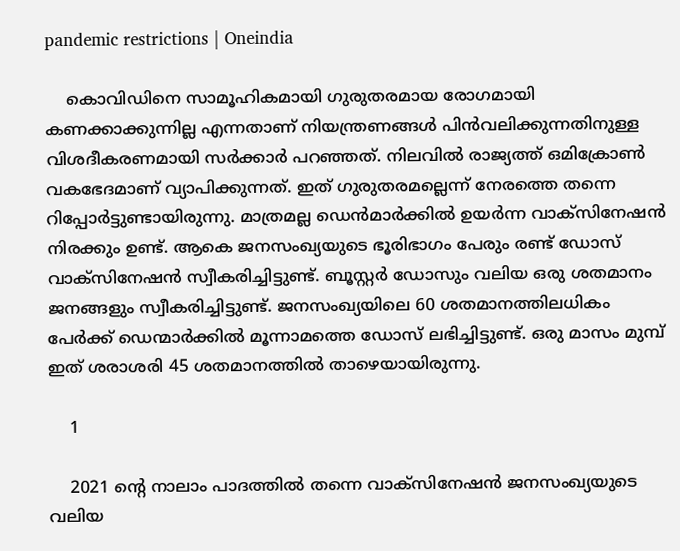pandemic restrictions | Oneindia

    കൊവിഡിനെ സാമൂഹികമായി ഗുരുതരമായ രോഗമായി കണക്കാക്കുന്നില്ല എന്നതാണ് നിയന്ത്രണങ്ങള്‍ പിന്‍വലിക്കുന്നതിനുള്ള വിശദീകരണമായി സര്‍ക്കാര്‍ പറഞ്ഞത്. നിലവില്‍ രാജ്യത്ത് ഒമിക്രോണ്‍ വകഭേദമാണ് വ്യാപിക്കുന്നത്. ഇത് ഗുരുതരമല്ലെന്ന് നേരത്തെ തന്നെ റിപ്പോര്‍ട്ടുണ്ടായിരുന്നു. മാത്രമല്ല ഡെന്‍മാര്‍ക്കില്‍ ഉയര്‍ന്ന വാക്‌സിനേഷന്‍ നിരക്കും ഉണ്ട്. ആകെ ജനസംഖ്യയുടെ ഭൂരിഭാഗം പേരും രണ്ട് ഡോസ് വാക്‌സിനേഷന്‍ സ്വീകരിച്ചിട്ടുണ്ട്. ബൂസ്റ്റര്‍ ഡോസും വലിയ ഒരു ശതമാനം ജനങ്ങളും സ്വീകരിച്ചിട്ടുണ്ട്. ജനസംഖ്യയിലെ 60 ശതമാനത്തിലധികം പേര്‍ക്ക് ഡെന്മാര്‍ക്കില്‍ മൂന്നാമത്തെ ഡോസ് ലഭിച്ചിട്ടുണ്ട്. ഒരു മാസം മുമ്പ് ഇത് ശരാശരി 45 ശതമാനത്തില്‍ താഴെയായിരുന്നു.

    1

    2021 ന്റെ നാലാം പാദത്തില്‍ തന്നെ വാക്‌സിനേഷന്‍ ജനസംഖ്യയുടെ വലിയ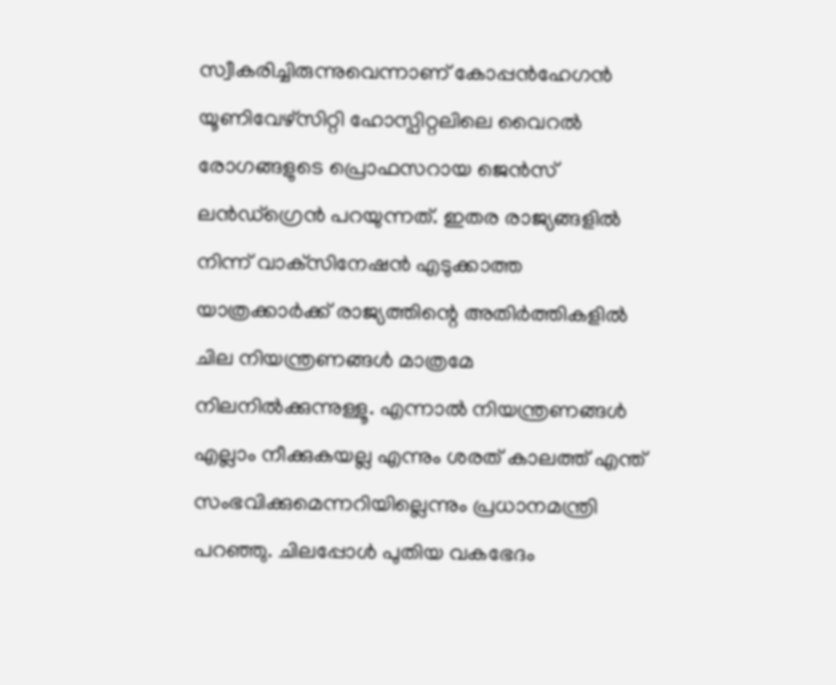സ്വീകരിച്ചിരുന്നുവെന്നാണ് കോപ്പന്‍ഹേഗന്‍ യൂണിവേഴ്‌സിറ്റി ഹോസ്പിറ്റലിലെ വൈറല്‍ രോഗങ്ങളുടെ പ്രൊഫസറായ ജെന്‍സ് ലന്‍ഡ്‌ഗ്രെന്‍ പറയുന്നത്. ഇതര രാജ്യങ്ങളില്‍ നിന്ന് വാക്‌സിനേഷന്‍ എടുക്കാത്ത യാത്രക്കാര്‍ക്ക് രാജ്യത്തിന്റെ അതിര്‍ത്തികളില്‍ ചില നിയന്ത്രണങ്ങള്‍ മാത്രമേ നിലനില്‍ക്കുന്നുള്ളൂ. എന്നാല്‍ നിയന്ത്രണങ്ങള്‍ എല്ലാം നീക്കുകയല്ല എന്നും ശരത് കാലത്ത് എന്ത് സംഭവിക്കുമെന്നറിയില്ലെന്നും പ്രധാനമന്ത്രി പറഞ്ഞു. ചിലപ്പോള്‍ പുതിയ വകഭേദം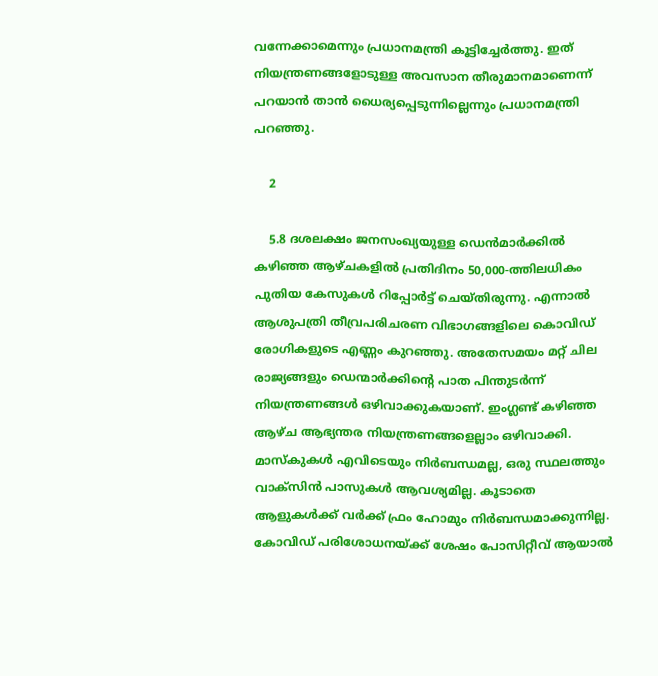വന്നേക്കാമെന്നും പ്രധാനമന്ത്രി കൂട്ടിച്ചേര്‍ത്തു. ഇത് നിയന്ത്രണങ്ങളോടുള്ള അവസാന തീരുമാനമാണെന്ന് പറയാന്‍ താന്‍ ധൈര്യപ്പെടുന്നില്ലെന്നും പ്രധാനമന്ത്രി പറഞ്ഞു.

    2

    5.8 ദശലക്ഷം ജനസംഖ്യയുള്ള ഡെന്‍മാര്‍ക്കില്‍ കഴിഞ്ഞ ആഴ്ചകളില്‍ പ്രതിദിനം 50,000-ത്തിലധികം പുതിയ കേസുകള്‍ റിപ്പോര്‍ട്ട് ചെയ്തിരുന്നു. എന്നാല്‍ ആശുപത്രി തീവ്രപരിചരണ വിഭാഗങ്ങളിലെ കൊവിഡ് രോഗികളുടെ എണ്ണം കുറഞ്ഞു. അതേസമയം മറ്റ് ചില രാജ്യങ്ങളും ഡെന്മാര്‍ക്കിന്റെ പാത പിന്തുടര്‍ന്ന് നിയന്ത്രണങ്ങള്‍ ഒഴിവാക്കുകയാണ്. ഇംഗ്ലണ്ട് കഴിഞ്ഞ ആഴ്ച ആഭ്യന്തര നിയന്ത്രണങ്ങളെല്ലാം ഒഴിവാക്കി. മാസ്‌കുകള്‍ എവിടെയും നിര്‍ബന്ധമല്ല, ഒരു സ്ഥലത്തും വാക്‌സിന്‍ പാസുകള്‍ ആവശ്യമില്ല. കൂടാതെ ആളുകള്‍ക്ക് വര്‍ക്ക് ഫ്രം ഹോമും നിര്‍ബന്ധമാക്കുന്നില്ല. കോവിഡ് പരിശോധനയ്ക്ക് ശേഷം പോസിറ്റീവ് ആയാല്‍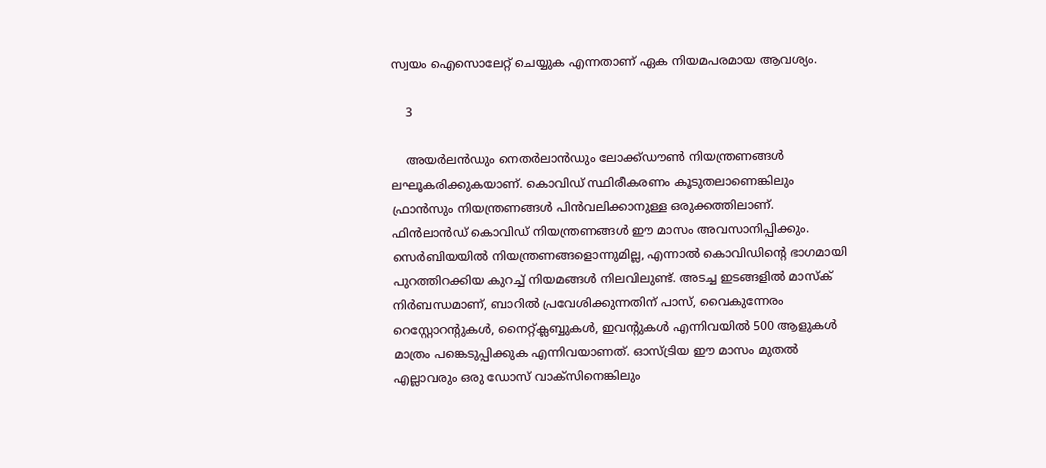സ്വയം ഐസൊലേറ്റ് ചെയ്യുക എന്നതാണ് ഏക നിയമപരമായ ആവശ്യം.

    3

    അയര്‍ലന്‍ഡും നെതര്‍ലാന്‍ഡും ലോക്ക്ഡൗണ്‍ നിയന്ത്രണങ്ങള്‍ ലഘൂകരിക്കുകയാണ്. കൊവിഡ് സ്ഥിരീകരണം കൂടുതലാണെങ്കിലും ഫ്രാന്‍സും നിയന്ത്രണങ്ങള്‍ പിന്‍വലിക്കാനുള്ള ഒരുക്കത്തിലാണ്. ഫിന്‍ലാന്‍ഡ് കൊവിഡ് നിയന്ത്രണങ്ങള്‍ ഈ മാസം അവസാനിപ്പിക്കും. സെര്‍ബിയയില്‍ നിയന്ത്രണങ്ങളൊന്നുമില്ല, എന്നാല്‍ കൊവിഡിന്റെ ഭാഗമായി പുറത്തിറക്കിയ കുറച്ച് നിയമങ്ങള്‍ നിലവിലുണ്ട്. അടച്ച ഇടങ്ങളില്‍ മാസ്‌ക് നിര്‍ബന്ധമാണ്, ബാറില്‍ പ്രവേശിക്കുന്നതിന് പാസ്, വൈകുന്നേരം റെസ്റ്റോറന്റുകള്‍, നൈറ്റ്ക്ലബ്ബുകള്‍, ഇവന്റുകള്‍ എന്നിവയില്‍ 500 ആളുകള്‍ മാത്രം പങ്കെടുപ്പിക്കുക എന്നിവയാണത്. ഓസ്ട്രിയ ഈ മാസം മുതല്‍ എല്ലാവരും ഒരു ഡോസ് വാക്‌സിനെങ്കിലും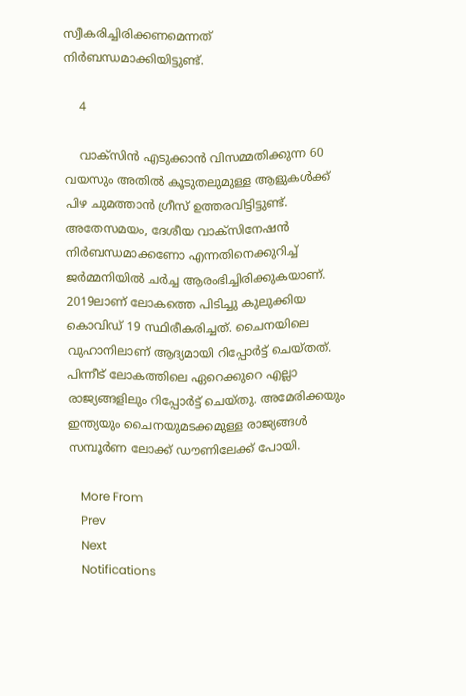സ്വീകരിച്ചിരിക്കണമെന്നത് നിര്‍ബന്ധമാക്കിയിട്ടുണ്ട്.

    4

    വാക്‌സിന്‍ എടുക്കാന്‍ വിസമ്മതിക്കുന്ന 60 വയസും അതില്‍ കൂടുതലുമുള്ള ആളുകള്‍ക്ക് പിഴ ചുമത്താന്‍ ഗ്രീസ് ഉത്തരവിട്ടിട്ടുണ്ട്. അതേസമയം, ദേശീയ വാക്‌സിനേഷന്‍ നിര്‍ബന്ധമാക്കണോ എന്നതിനെക്കുറിച്ച് ജര്‍മ്മനിയില്‍ ചര്‍ച്ച ആരംഭിച്ചിരിക്കുകയാണ്. 2019ലാണ് ലോകത്തെ പിടിച്ചു കുലുക്കിയ കൊവിഡ് 19 സ്ഥിരീകരിച്ചത്. ചൈനയിലെ വുഹാനിലാണ് ആദ്യമായി റിപ്പോര്‍ട്ട് ചെയ്തത്. പിന്നീട് ലോകത്തിലെ ഏറെക്കുറെ എല്ലാ രാജ്യങ്ങളിലും റിപ്പോര്‍ട്ട് ചെയ്തു. അമേരിക്കയും ഇന്ത്യയും ചൈനയുമടക്കമുള്ള രാജ്യങ്ങള്‍ സമ്പൂര്‍ണ ലോക്ക് ഡൗണിലേക്ക് പോയി.

    More From
    Prev
    Next
    Notifications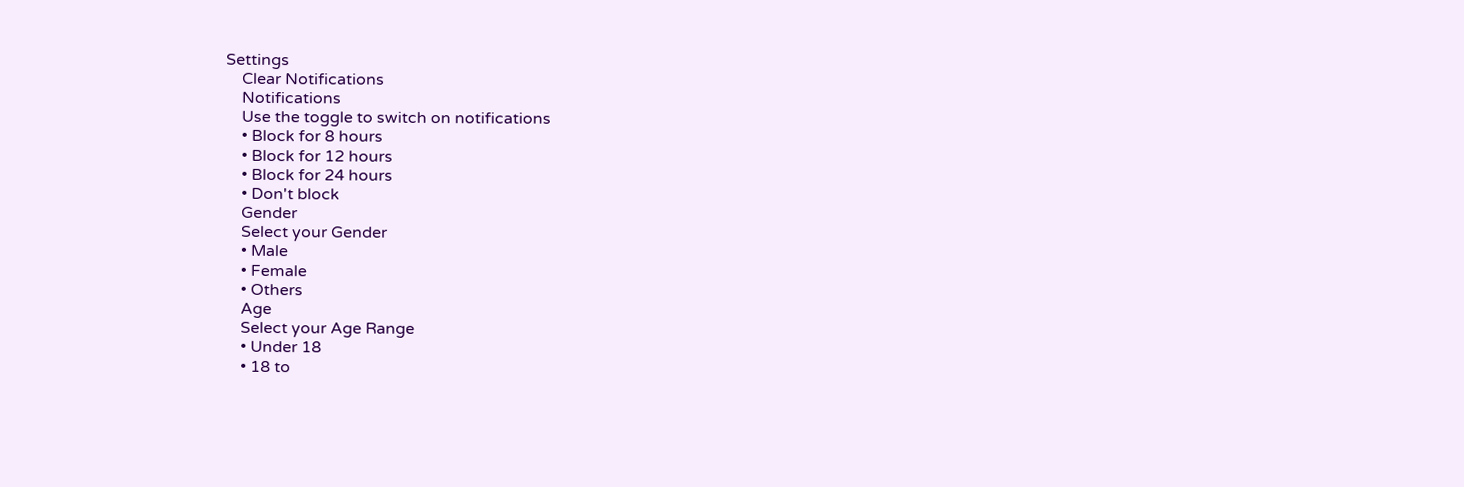Settings
    Clear Notifications
    Notifications
    Use the toggle to switch on notifications
    • Block for 8 hours
    • Block for 12 hours
    • Block for 24 hours
    • Don't block
    Gender
    Select your Gender
    • Male
    • Female
    • Others
    Age
    Select your Age Range
    • Under 18
    • 18 to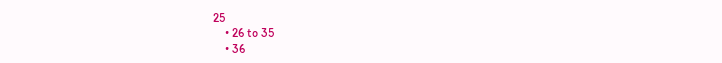25
    • 26 to 35
    • 36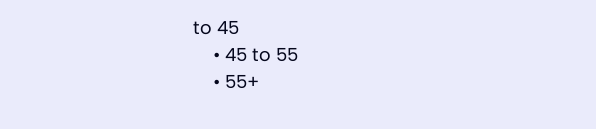to 45
    • 45 to 55
    • 55+